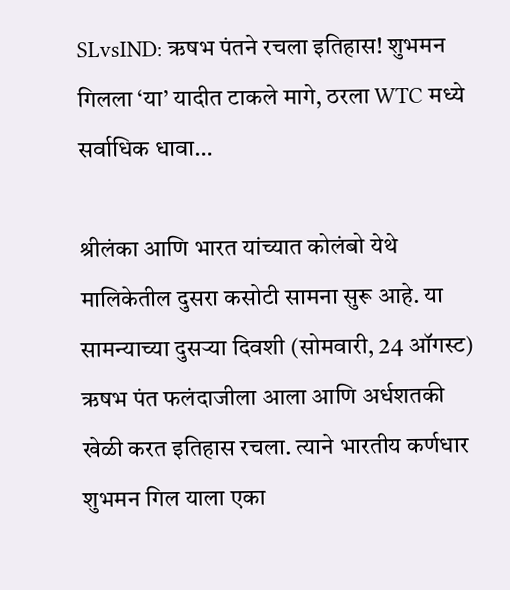SLvsIND: ऋषभ पंतने रचला इतिहास! शुभमन गिलला ‘या’ यादीत टाकले मागे, ठरला WTC मध्ये सर्वाधिक धावा…

श्रीलंका आणि भारत यांच्यात कोलंबो येथे मालिकेतील दुसरा कसोटी सामना सुरू आहे. या सामन्याच्या दुसऱ्या दिवशी (सोमवारी, 24 ऑगस्ट) ऋषभ पंत फलंदाजीला आला आणि अर्धशतकी खेळी करत इतिहास रचला. त्याने भारतीय कर्णधार शुभमन गिल याला एका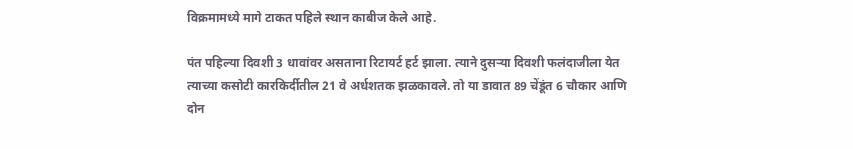विक्रमामध्ये मागे टाकत पहिले स्थान काबीज केले आहे.

पंत पहिल्या दिवशी 3 धावांवर असताना रिटायर्ट हर्ट झाला. त्याने दुसऱ्या दिवशी फलंदाजीला येत त्याच्या कसोटी कारकिर्दीतील 21 वे अर्धशतक झळकावले. तो या डावात 89 चेंडूंत 6 चौकार आणि दोन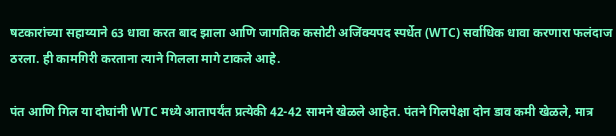षटकारांच्या सहाय्याने 63 धावा करत बाद झाला आणि जागतिक कसोटी अजिंक्यपद स्पर्धेत (WTC) सर्वाधिक धावा करणारा फलंदाज ठरला. ही कामगिरी करताना त्याने गिलला मागे टाकले आहे.

पंत आणि गिल या दोघांनी WTC मध्ये आतापर्यंत प्रत्येकी 42-42 सामने खेळले आहेत. पंतने गिलपेक्षा दोन डाव कमी खेळले, मात्र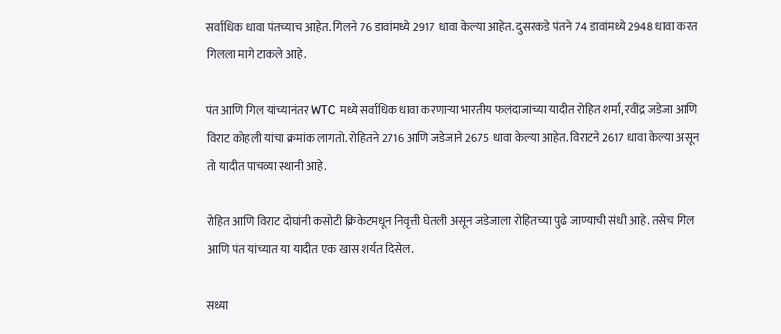सर्वाधिक धावा पंतच्याच आहेत. गिलने 76 डावांमध्ये 2917 धावा केल्या आहेत. दुसरकडे पंतने 74 डावांमध्ये 2948 धावा करत गिलला मागे टाकले आहे.

पंत आणि गिल यांच्यानंतर WTC मध्ये सर्वाधिक धावा करणाऱ्या भारतीय फलंदाजांच्या यादीत रोहित शर्मा, रवींद्र जडेजा आणि विराट कोहली यांचा क्रमांक लागतो. रोहितने 2716 आणि जडेजाने 2675 धावा केल्या आहेत. विराटने 2617 धावा केल्या असून तो यादीत पाचव्या स्थानी आहे.

रोहित आणि विराट दोघांनी कसोटी क्रिकेटमधून निवृत्ती घेतली असून जडेजाला रोहितच्या पुढे जाण्याची संधी आहे. तसेच गिल आणि पंत यांच्यात या यादीत एक खास शर्यत दिसेल.

सध्या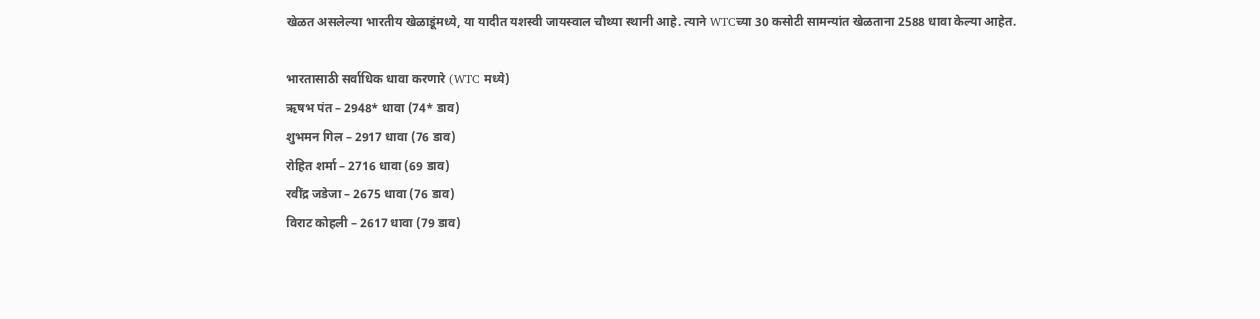खेळत असलेल्या भारतीय खेळाडूंमध्ये, या यादीत यशस्वी जायस्वाल चौथ्या स्थानी आहे. त्याने WTCच्या 30 कसोटी सामन्यांत खेळताना 2588 धावा केल्या आहेत.

भारतासाठी सर्वाधिक धावा करणारे (WTC मध्ये)
ऋषभ पंत – 2948* धावा (74* डाव)
शुभमन गिल – 2917 धावा (76 डाव)
रोहित शर्मा – 2716 धावा (69 डाव)
रवींद्र जडेजा – 2675 धावा (76 डाव)
विराट कोहली – 2617 धावा (79 डाव)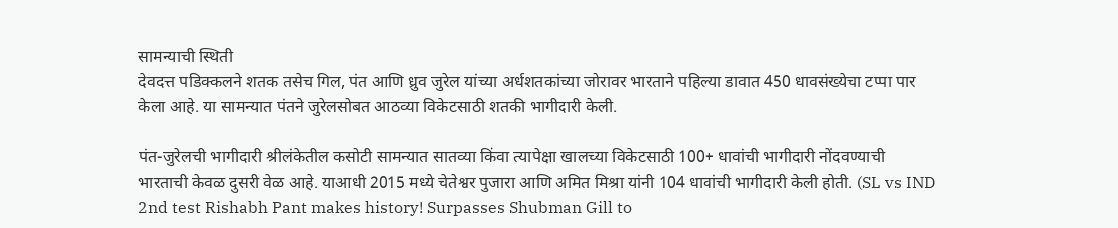सामन्याची स्थिती
देवदत्त पडिक्कलने शतक तसेच गिल, पंत आणि ध्रुव जुरेल यांच्या अर्धशतकांच्या जोरावर भारताने पहिल्या डावात 450 धावसंख्येचा टप्पा पार केला आहे. या सामन्यात पंतने जुरेलसोबत आठव्या विकेटसाठी शतकी भागीदारी केली.

पंत-जुरेलची भागीदारी श्रीलंकेतील कसोटी सामन्यात सातव्या किंवा त्यापेक्षा खालच्या विकेटसाठी 100+ धावांची भागीदारी नोंदवण्याची भारताची केवळ दुसरी वेळ आहे. याआधी 2015 मध्ये चेतेश्वर पुजारा आणि अमित मिश्रा यांनी 104 धावांची भागीदारी केली होती. (SL vs IND 2nd test Rishabh Pant makes history! Surpasses Shubman Gill to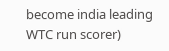become india leading WTC run scorer)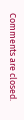Comments are closed.